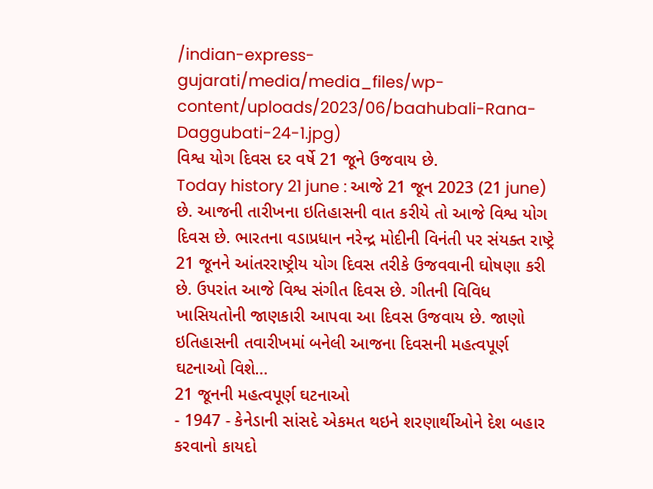/indian-express-gujarati/media/media_files/wp-content/uploads/2023/06/baahubali-Rana-Daggubati-24-1.jpg)
વિશ્વ યોગ દિવસ દર વર્ષે 21 જૂને ઉજવાય છે.
Today history 21 june : આજે 21 જૂન 2023 (21 june) છે. આજની તારીખના ઇતિહાસની વાત કરીયે તો આજે વિશ્વ યોગ દિવસ છે. ભારતના વડાપ્રધાન નરેન્દ્ર મોદીની વિનંતી પર સંયક્ત રાષ્ટ્રે 21 જૂનને આંતરરાષ્ટ્રીય યોગ દિવસ તરીકે ઉજવવાની ઘોષણા કરી છે. ઉપરાંત આજે વિશ્વ સંગીત દિવસ છે. ગીતની વિવિધ ખાસિયતોની જાણકારી આપવા આ દિવસ ઉજવાય છે. જાણો ઇતિહાસની તવારીખમાં બનેલી આજના દિવસની મહત્વપૂર્ણ ઘટનાઓ વિશે…
21 જૂનની મહત્વપૂર્ણ ઘટનાઓ
- 1947 - કેનેડાની સાંસદે એકમત થઇને શરણાર્થીઓને દેશ બહાર કરવાનો કાયદો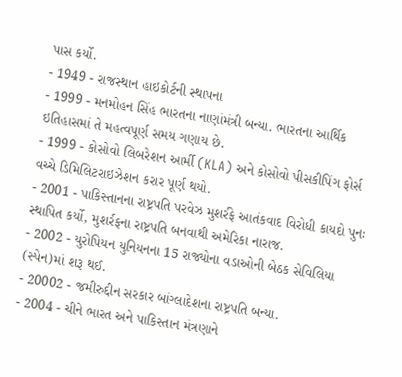પાસ કર્યો.
- 1949 - રાજસ્થાન હાઇકોર્ટની સ્થાપના
- 1999 - મનમોહન સિંહ ભારતના નાણાંમંત્રી બન્યા. ભારતના આર્થિક ઇતિહાસમાં તે મહત્વપૂર્ણ સમય ગણાય છે.
- 1999 - કોસોવો લિબરેશન આર્મી (KLA) અને કોસોવો પીસકીપિંગ ફોર્સ વચ્ચે ડિમિલિટરાઇઝેશન કરાર પૂર્ણ થયો.
- 2001 - પાકિસ્તાનના રાષ્ટ્રપતિ પરવેઝ મુશર્રફે આતંકવાદ વિરોધી કાયદો પુનઃ સ્થાપિત કર્યો, મુશર્રફના રાષ્ટ્રપતિ બનવાથી અમેરિકા નારાજ.
- 2002 - યુરોપિયન યુનિયનના 15 રાજ્યોના વડાઓની બેઠક સેવિલિયા (સ્પેન)માં શરૂ થઈ.
- 20002 - જમીરુદ્દીન સરકાર બાંગ્લાદેશના રાષ્ટ્રપતિ બન્યા.
- 2004 - ચીને ભારત અને પાકિસ્તાન મંત્રણાને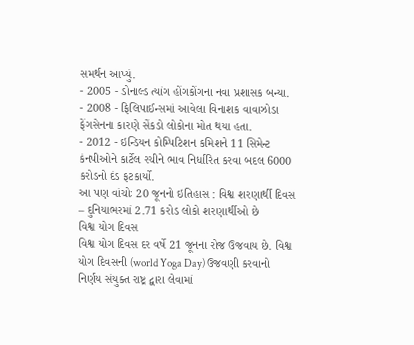સમર્થન આપ્યું.
- 2005 - ડોનાલ્ડ ત્યાંગ હોંગકોંગના નવા પ્રશાસક બન્યા.
- 2008 - ફિલિપાઈન્સમાં આવેલા વિનાશક વાવાઝોડા ફેંગસેનના કારણે સેંકડો લોકોના મોત થયા હતા.
- 2012 - ઇન્ડિયન કોમ્પિટિશન કમિશને 11 સિમેન્ટ કંનપીઓને કાર્ટેલ રચીને ભાવ નિર્ધારિત કરવા બદલ 6000 કરોડનો દંડ ફટકાર્યો.
આ પણ વાંચોઃ 20 જૂનનો ઇતિહાસ : વિશ્વ શરણાર્થી દિવસ – દુનિયાભરમાં 2.71 કરોડ લોકો શરણાર્થીઓ છે
વિશ્વ યોગ દિવસ
વિશ્વ યોગ દિવસ દર વર્ષે 21 જૂનના રોજ ઉજવાય છે. વિશ્વ યોગ દિવસની (world Yoga Day) ઉજવણી કરવાનો નિર્ણય સંયુક્ત રાષ્ટ્ર દ્વારા લેવામાં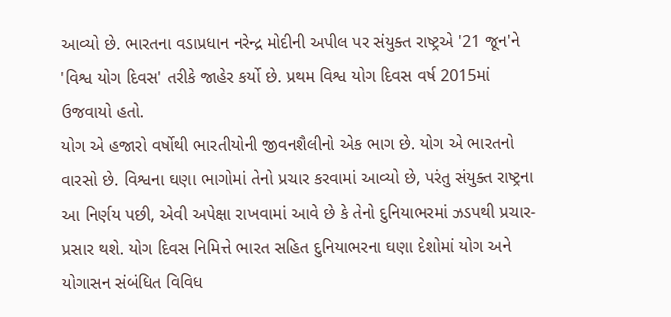આવ્યો છે. ભારતના વડાપ્રધાન નરેન્દ્ર મોદીની અપીલ પર સંયુક્ત રાષ્ટ્રએ '21 જૂન'ને 'વિશ્વ યોગ દિવસ' તરીકે જાહેર કર્યો છે. પ્રથમ વિશ્વ યોગ દિવસ વર્ષ 2015માં ઉજવાયો હતો.
યોગ એ હજારો વર્ષોથી ભારતીયોની જીવનશૈલીનો એક ભાગ છે. યોગ એ ભારતનો વારસો છે. વિશ્વના ઘણા ભાગોમાં તેનો પ્રચાર કરવામાં આવ્યો છે, પરંતુ સંયુક્ત રાષ્ટ્રના આ નિર્ણય પછી, એવી અપેક્ષા રાખવામાં આવે છે કે તેનો દુનિયાભરમાં ઝડપથી પ્રચાર-પ્રસાર થશે. યોગ દિવસ નિમિત્તે ભારત સહિત દુનિયાભરના ઘણા દેશોમાં યોગ અને યોગાસન સંબંધિત વિવિધ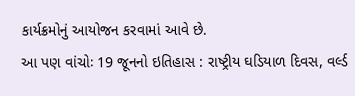કાર્યક્રમોનું આયોજન કરવામાં આવે છે.
આ પણ વાંચોઃ 19 જૂનનો ઇતિહાસ : રાષ્ટ્રીય ઘડિયાળ દિવસ, વર્લ્ડ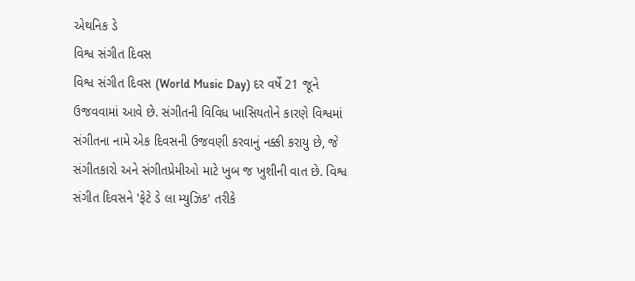એથનિક ડે
વિશ્વ સંગીત દિવસ
વિશ્વ સંગીત દિવસ (World Music Day) દર વર્ષે 21 જૂને ઉજવવામાં આવે છે. સંગીતની વિવિધ ખાસિયતોને કારણે વિશ્વમાં સંગીતના નામે એક દિવસની ઉજવણી કરવાનું નક્કી કરાયુ છે, જે સંગીતકારો અને સંગીતપ્રેમીઓ માટે ખુબ જ ખુશીની વાત છે. વિશ્વ સંગીત દિવસને 'ફેટે ડે લા મ્યુઝિક' તરીકે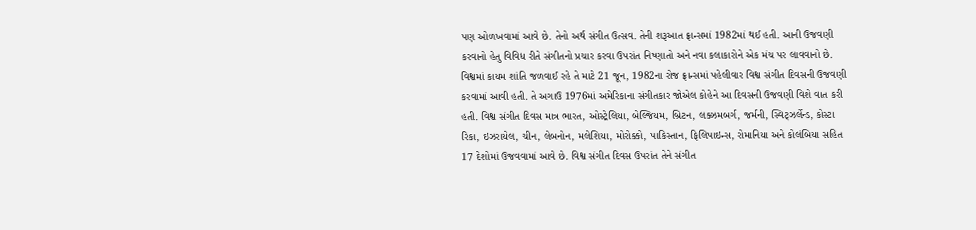પણ ઓળખવામાં આવે છે. તેનો અર્થ સંગીત ઉત્સવ. તેની શરૂઆત ફ્રાન્સમાં 1982માં થઈ હતી. આની ઉજવણી કરવાનો હેતુ વિવિધ રીતે સંગીતનો પ્રચાર કરવા ઉપરાંત નિષ્ણાતો અને નવા કલાકારોને એક મંચ પર લાવવાનો છે.
વિશ્વમાં કાયમ શાંતિ જળવાઈ રહે તે માટે 21 જૂન, 1982ના રોજ ફ્રાન્સમાં પહેલીવાર વિશ્વ સંગીત દિવસની ઉજવણી કરવામાં આવી હતી. તે અગાઉ 1976માં અમેરિકાના સંગીતકાર જોએલ કોહેને આ દિવસની ઉજવણી વિશે વાત કરી હતી. વિશ્વ સંગીત દિવસ માત્ર ભારત, ઓસ્ટ્રેલિયા, બેલ્જિયમ, બ્રિટન, લક્ઝમબર્ગ, જર્મની, સ્વિટ્ઝર્લેન્ડ, કોસ્ટા રિકા, ઇઝરાયેલ, ચીન, લેબનોન, મલેશિયા, મોરોક્કો, પાકિસ્તાન, ફિલિપાઇન્સ, રોમાનિયા અને કોલંબિયા સહિત 17 દેશોમાં ઉજવવામાં આવે છે. વિશ્વ સંગીત દિવસ ઉપરાંત તેને સંગીત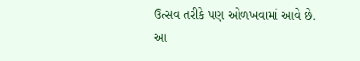ઉત્સવ તરીકે પણ ઓળખવામાં આવે છે.
આ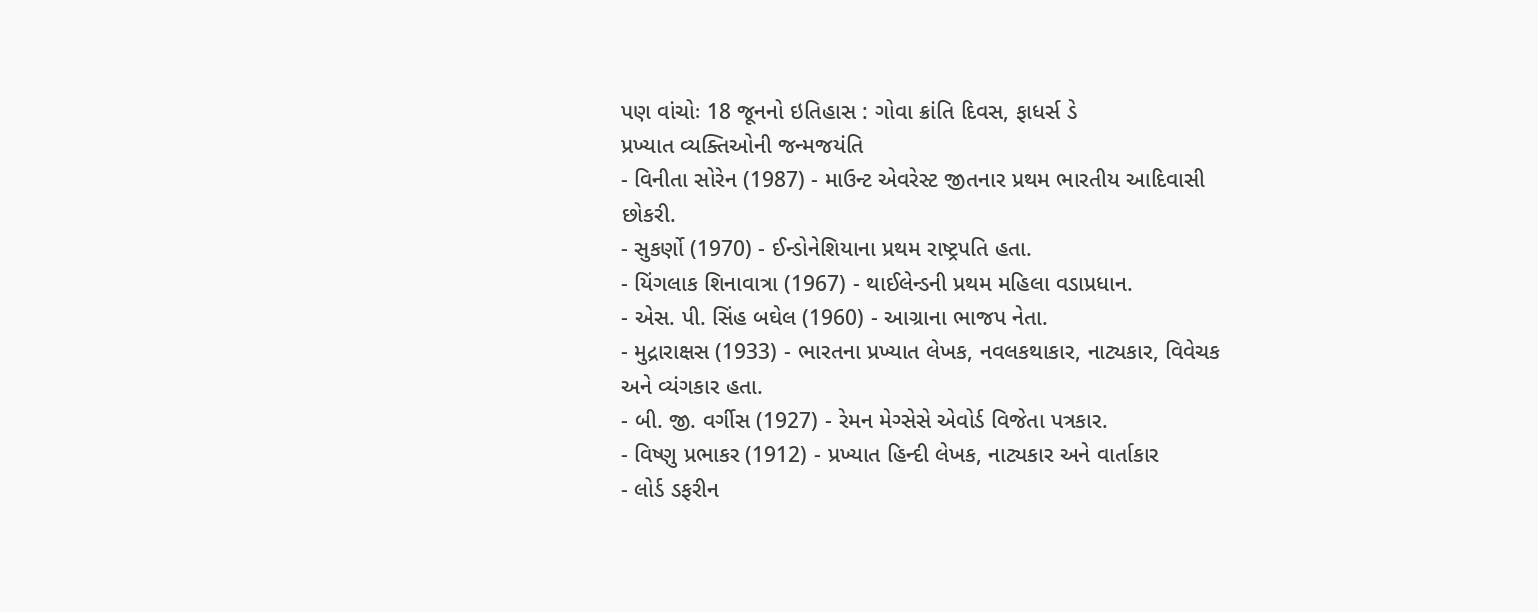પણ વાંચોઃ 18 જૂનનો ઇતિહાસ : ગોવા ક્રાંતિ દિવસ, ફાધર્સ ડે
પ્રખ્યાત વ્યક્તિઓની જન્મજયંતિ
- વિનીતા સોરેન (1987) - માઉન્ટ એવરેસ્ટ જીતનાર પ્રથમ ભારતીય આદિવાસી છોકરી.
- સુકર્ણો (1970) - ઈન્ડોનેશિયાના પ્રથમ રાષ્ટ્રપતિ હતા.
- યિંગલાક શિનાવાત્રા (1967) - થાઈલેન્ડની પ્રથમ મહિલા વડાપ્રધાન.
- એસ. પી. સિંહ બઘેલ (1960) - આગ્રાના ભાજપ નેતા.
- મુદ્રારાક્ષસ (1933) - ભારતના પ્રખ્યાત લેખક, નવલકથાકાર, નાટ્યકાર, વિવેચક અને વ્યંગકાર હતા.
- બી. જી. વર્ગીસ (1927) - રેમન મેગ્સેસે એવોર્ડ વિજેતા પત્રકાર.
- વિષ્ણુ પ્રભાકર (1912) - પ્રખ્યાત હિન્દી લેખક, નાટ્યકાર અને વાર્તાકાર
- લોર્ડ ડફરીન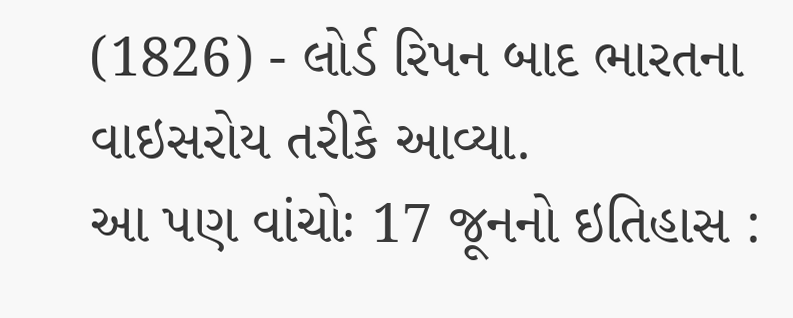(1826) - લોર્ડ રિપન બાદ ભારતના વાઇસરોય તરીકે આવ્યા.
આ પણ વાંચોઃ 17 જૂનનો ઇતિહાસ :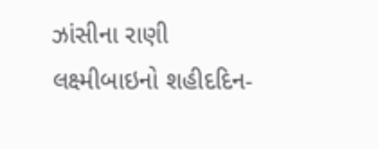ઝાંસીના રાણી લક્ષ્મીબાઇનો શહીદદિન-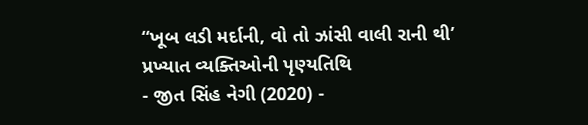“ખૂબ લડી મર્દાની, વો તો ઝાંસી વાલી રાની થી’
પ્રખ્યાત વ્યક્તિઓની પૃણ્યતિથિ
- જીત સિંહ નેગી (2020) -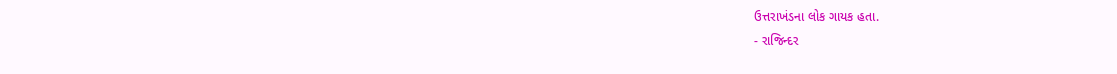ઉત્તરાખંડના લોક ગાયક હતા.
- રાજિન્દર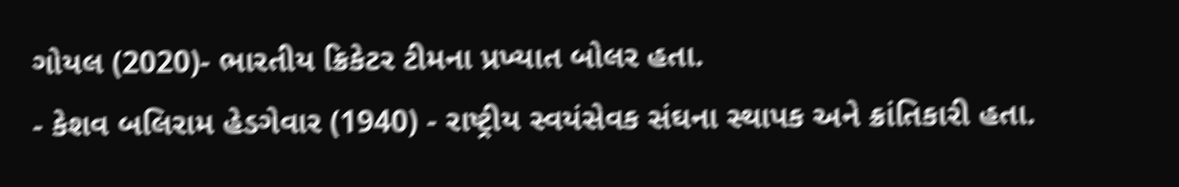ગોયલ (2020)- ભારતીય ક્રિકેટર ટીમના પ્રખ્યાત બોલર હતા.
- કેશવ બલિરામ હેડગેવાર (1940) - રાષ્ટ્રીય સ્વયંસેવક સંઘના સ્થાપક અને ક્રાંતિકારી હતા.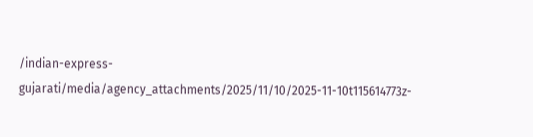/indian-express-gujarati/media/agency_attachments/2025/11/10/2025-11-10t115614773z-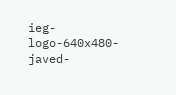ieg-logo-640x480-javed-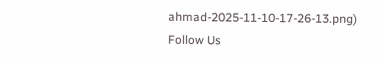ahmad-2025-11-10-17-26-13.png)
Follow Us